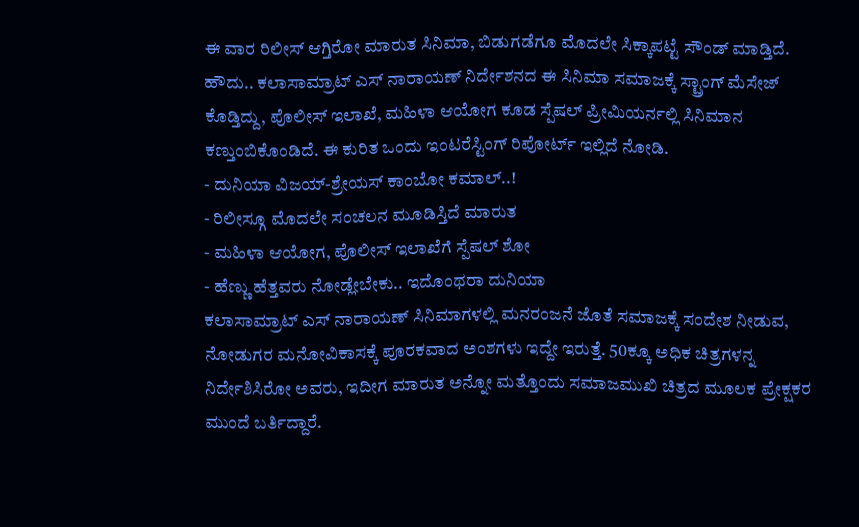ಈ ವಾರ ರಿಲೀಸ್ ಆಗ್ತಿರೋ ಮಾರುತ ಸಿನಿಮಾ, ಬಿಡುಗಡೆಗೂ ಮೊದಲೇ ಸಿಕ್ಕಾಪಟ್ಟೆ ಸೌಂಡ್ ಮಾಡ್ತಿದೆ. ಹೌದು.. ಕಲಾಸಾಮ್ರಾಟ್ ಎಸ್ ನಾರಾಯಣ್ ನಿರ್ದೇಶನದ ಈ ಸಿನಿಮಾ ಸಮಾಜಕ್ಕೆ ಸ್ಟ್ರಾಂಗ್ ಮೆಸೇಜ್ ಕೊಡ್ತಿದ್ದು, ಪೊಲೀಸ್ ಇಲಾಖೆ, ಮಹಿಳಾ ಆಯೋಗ ಕೂಡ ಸ್ಪೆಷಲ್ ಪ್ರೀಮಿಯರ್ನಲ್ಲಿ ಸಿನಿಮಾನ ಕಣ್ತುಂಬಿಕೊಂಡಿದೆ. ಈ ಕುರಿತ ಒಂದು ಇಂಟರೆಸ್ಟಿಂಗ್ ರಿಪೋರ್ಟ್ ಇಲ್ಲಿದೆ ನೋಡಿ.
- ದುನಿಯಾ ವಿಜಯ್-ಶ್ರೇಯಸ್ ಕಾಂಬೋ ಕಮಾಲ್..!
- ರಿಲೀಸ್ಗೂ ಮೊದಲೇ ಸಂಚಲನ ಮೂಡಿಸ್ತಿದೆ ಮಾರುತ
- ಮಹಿಳಾ ಆಯೋಗ, ಪೊಲೀಸ್ ಇಲಾಖೆಗೆ ಸ್ಪೆಷಲ್ ಶೋ
- ಹೆಣ್ಣು ಹೆತ್ತವರು ನೋಡ್ಲೇಬೇಕು.. ಇದೊಂಥರಾ ದುನಿಯಾ
ಕಲಾಸಾಮ್ರಾಟ್ ಎಸ್ ನಾರಾಯಣ್ ಸಿನಿಮಾಗಳಲ್ಲಿ ಮನರಂಜನೆ ಜೊತೆ ಸಮಾಜಕ್ಕೆ ಸಂದೇಶ ನೀಡುವ, ನೋಡುಗರ ಮನೋವಿಕಾಸಕ್ಕೆ ಪೂರಕವಾದ ಅಂಶಗಳು ಇದ್ದೇ ಇರುತ್ತೆ. 50ಕ್ಕೂ ಅಧಿಕ ಚಿತ್ರಗಳನ್ನ ನಿರ್ದೇಶಿಸಿರೋ ಅವರು, ಇದೀಗ ಮಾರುತ ಅನ್ನೋ ಮತ್ತೊಂದು ಸಮಾಜಮುಖಿ ಚಿತ್ರದ ಮೂಲಕ ಪ್ರೇಕ್ಷಕರ ಮುಂದೆ ಬರ್ತಿದ್ದಾರೆ.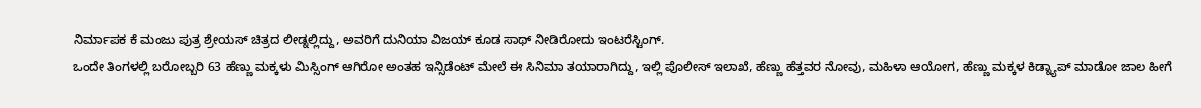ನಿರ್ಮಾಪಕ ಕೆ ಮಂಜು ಪುತ್ರ ಶ್ರೇಯಸ್ ಚಿತ್ರದ ಲೀಡ್ನಲ್ಲಿದ್ದು, ಅವರಿಗೆ ದುನಿಯಾ ವಿಜಯ್ ಕೂಡ ಸಾಥ್ ನೀಡಿರೋದು ಇಂಟರೆಸ್ಟಿಂಗ್.
ಒಂದೇ ತಿಂಗಳಲ್ಲಿ ಬರೋಬ್ಬರಿ 63 ಹೆಣ್ಣು ಮಕ್ಕಳು ಮಿಸ್ಸಿಂಗ್ ಆಗಿರೋ ಅಂತಹ ಇನ್ಸಿಡೆಂಟ್ ಮೇಲೆ ಈ ಸಿನಿಮಾ ತಯಾರಾಗಿದ್ದು, ಇಲ್ಲಿ ಪೊಲೀಸ್ ಇಲಾಖೆ, ಹೆಣ್ಣು ಹೆತ್ತವರ ನೋವು, ಮಹಿಳಾ ಆಯೋಗ, ಹೆಣ್ಣು ಮಕ್ಕಳ ಕಿಡ್ನ್ಯಾಪ್ ಮಾಡೋ ಜಾಲ ಹೀಗೆ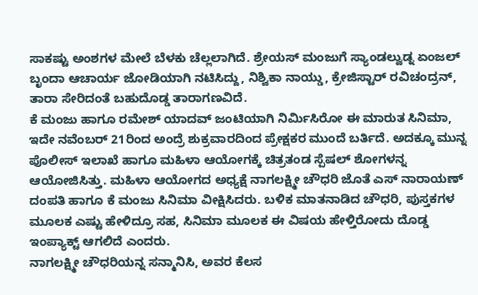ಸಾಕಷ್ಟು ಅಂಶಗಳ ಮೇಲೆ ಬೆಳಕು ಚೆಲ್ಲಲಾಗಿದೆ. ಶ್ರೇಯಸ್ ಮಂಜುಗೆ ಸ್ಯಾಂಡಲ್ವುಡ್ನ ಏಂಜಲ್ ಬೃಂದಾ ಆಚಾರ್ಯ ಜೋಡಿಯಾಗಿ ನಟಿಸಿದ್ದು, ನಿಶ್ವಿಕಾ ನಾಯ್ಡು, ಕ್ರೇಜಿಸ್ಟಾರ್ ರವಿಚಂದ್ರನ್, ತಾರಾ ಸೇರಿದಂತೆ ಬಹುದೊಡ್ಡ ತಾರಾಗಣವಿದೆ.
ಕೆ ಮಂಜು ಹಾಗೂ ರಮೇಶ್ ಯಾದವ್ ಜಂಟಿಯಾಗಿ ನಿರ್ಮಿಸಿರೋ ಈ ಮಾರುತ ಸಿನಿಮಾ, ಇದೇ ನವೆಂಬರ್ 21ರಿಂದ ಅಂದ್ರೆ ಶುಕ್ರವಾರದಿಂದ ಪ್ರೇಕ್ಷಕರ ಮುಂದೆ ಬರ್ತಿದೆ. ಅದಕ್ಕೂ ಮುನ್ನ ಪೊಲೀಸ್ ಇಲಾಖೆ ಹಾಗೂ ಮಹಿಳಾ ಆಯೋಗಕ್ಕೆ ಚಿತ್ರತಂಡ ಸ್ಪೆಷಲ್ ಶೋಗಳನ್ನ ಆಯೋಜಿಸಿತ್ತು. ಮಹಿಳಾ ಆಯೋಗದ ಅಧ್ಯಕ್ಷೆ ನಾಗಲಕ್ಷ್ಮೀ ಚೌಧರಿ ಜೊತೆ ಎಸ್ ನಾರಾಯಣ್ ದಂಪತಿ ಹಾಗೂ ಕೆ ಮಂಜು ಸಿನಿಮಾ ವೀಕ್ಷಿಸಿದರು. ಬಳಿಕ ಮಾತನಾಡಿದ ಚೌಧರಿ, ಪುಸ್ತಕಗಳ ಮೂಲಕ ಎಷ್ಟು ಹೇಳಿದ್ರೂ ಸಹ, ಸಿನಿಮಾ ಮೂಲಕ ಈ ವಿಷಯ ಹೇಳ್ತಿರೋದು ದೊಡ್ಡ ಇಂಪ್ಯಾಕ್ಟ್ ಆಗಲಿದೆ ಎಂದರು.
ನಾಗಲಕ್ಷ್ಮೀ ಚೌಧರಿಯನ್ನ ಸನ್ಮಾನಿಸಿ, ಅವರ ಕೆಲಸ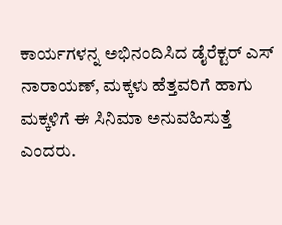ಕಾರ್ಯಗಳನ್ನ ಅಭಿನಂದಿಸಿದ ಡೈರೆಕ್ಟರ್ ಎಸ್ ನಾರಾಯಣ್, ಮಕ್ಕಳು ಹೆತ್ತವರಿಗೆ ಹಾಗು ಮಕ್ಕಳಿಗೆ ಈ ಸಿನಿಮಾ ಅನುವಹಿಸುತ್ತೆ ಎಂದರು.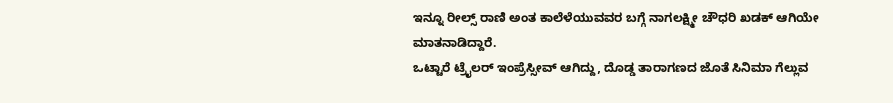ಇನ್ನೂ ರೀಲ್ಸ್ ರಾಣಿ ಅಂತ ಕಾಲೆಳೆಯುವವರ ಬಗ್ಗೆ ನಾಗಲಕ್ಷ್ಮೀ ಚೌಧರಿ ಖಡಕ್ ಆಗಿಯೇ ಮಾತನಾಡಿದ್ದಾರೆ.
ಒಟ್ಟಾರೆ ಟ್ರೈಲರ್ ಇಂಪ್ರೆಸ್ಸೀವ್ ಆಗಿದ್ದು, ದೊಡ್ಡ ತಾರಾಗಣದ ಜೊತೆ ಸಿನಿಮಾ ಗೆಲ್ಲುವ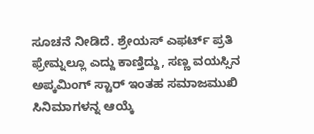ಸೂಚನೆ ನೀಡಿದೆ. ಶ್ರೇಯಸ್ ಎಫರ್ಟ್ ಪ್ರತಿ ಫ್ರೇಮ್ನಲ್ಲೂ ಎದ್ದು ಕಾಣ್ತಿದ್ದು, ಸಣ್ಣ ವಯಸ್ಸಿನ ಅಪ್ಕಮಿಂಗ್ ಸ್ಟಾರ್ ಇಂತಹ ಸಮಾಜಮುಖಿ ಸಿನಿಮಾಗಳನ್ನ ಆಯ್ಕೆ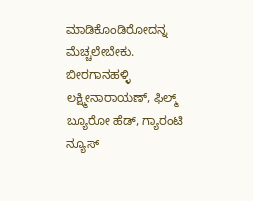ಮಾಡಿಕೊಂಡಿರೋದನ್ನ ಮೆಚ್ಚಲೇಬೇಕು.
ಬೀರಗಾನಹಳ್ಳಿ ಲಕ್ಷ್ಮೀನಾರಾಯಣ್, ಫಿಲ್ಮ್ ಬ್ಯೂರೋ ಹೆಡ್, ಗ್ಯಾರಂಟಿ ನ್ಯೂಸ್